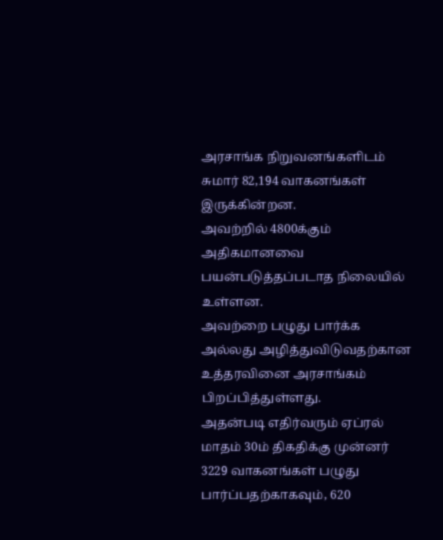அரசாங்க நிறுவனங்களிடம் சுமார் 82,194 வாகனங்கள் இருக்கின்றன.
அவற்றில் 4800க்கும் அதிகமானவை பயன்படுத்தப்படாத நிலையில் உள்ளன.
அவற்றை பழுது பார்க்க அல்லது அழித்துவிடுவதற்கான உத்தரவினை அரசாங்கம் பிறப்பித்துள்ளது.
அதன்படி எதிர்வரும் ஏப்ரல் மாதம் 30ம் திகதிக்கு முன்னர் 3229 வாகனங்கள் பழுது பார்ப்பதற்காகவும், 620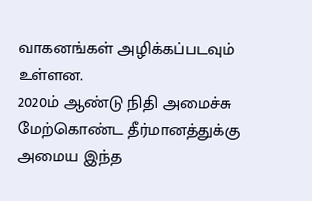வாகனங்கள் அழிக்கப்படவும் உள்ளன.
2020ம் ஆண்டு நிதி அமைச்சு மேற்கொண்ட தீர்மானத்துக்கு அமைய இந்த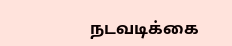நடவடிக்கை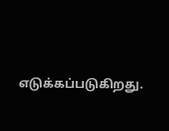எடுக்கப்படுகிறது.